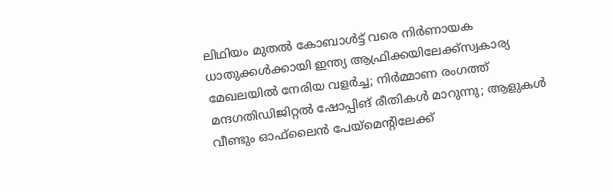ലിഥിയം മുതൽ കോബാൾട്ട് വരെ നിർണായക ധാതുക്കൾക്കായി ഇന്ത്യ ആഫ്രിക്കയിലേക്ക്സ്വകാര്യ മേഖലയില്‍ നേരിയ വളര്‍ച്ച; നിര്‍മ്മാണ രംഗത്ത് മന്ദഗതിഡിജിറ്റൽ ഷോപ്പിങ് രീതികൾ മാറുന്നു; ആളുകൾ വീണ്ടും ഓഫ്‌ലൈൻ പേയ്മെന്‍റിലേക്ക്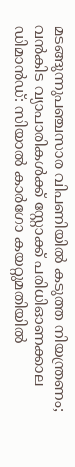മടങ്ങുന്നുപഞ്ചസാര വിപണിയില്‍ കടുത്ത നിയന്ത്രണം; വന്‍കിട വ്യാപാരികള്‍ക്ക് സ്റ്റോക്ക് പരിധിഓണക്കാല ഡിമാൻഡ്: സിയാൽ കാർഗോ കയറ്റുമതിയിൽ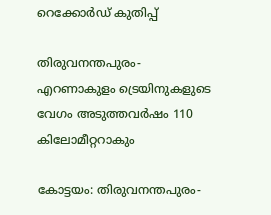റെക്കോർഡ് കുതിപ്പ്

തിരുവനന്തപുരം-എറണാകുളം ട്രെയിനുകളുടെ വേഗം അടുത്തവർഷം 110 കിലോമീറ്ററാകും

കോട്ടയം: തിരുവനന്തപുരം-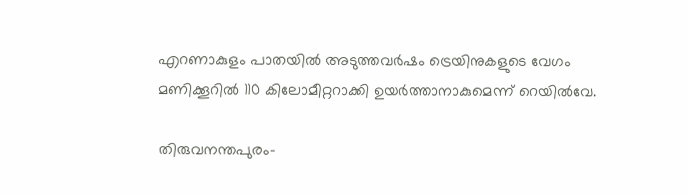എറണാകുളം പാതയിൽ അടുത്തവർഷം ട്രെയിനുകളുടെ വേഗം മണിക്കൂറിൽ 110 കിലോമീറ്ററാക്കി ഉയർത്താനാകുമെന്ന് റെയിൽവേ.

തിരുവനന്തപുരം-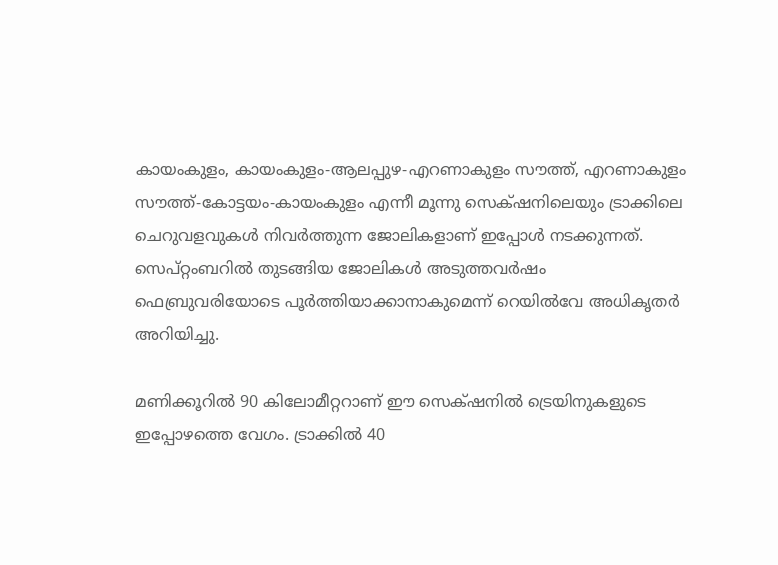കായംകുളം, കായംകുളം-ആലപ്പുഴ-എറണാകുളം സൗത്ത്‌, എറണാകുളം സൗത്ത്‌-കോട്ടയം-കായംകുളം എന്നീ മൂന്നു സെക്‌ഷനിലെയും ട്രാക്കിലെ ചെറുവളവുകൾ നിവർത്തുന്ന ജോലികളാണ്‌ ഇപ്പോൾ നടക്കുന്നത്‌. സെപ്‌റ്റംബറിൽ തുടങ്ങിയ ജോലികൾ അടുത്തവർഷം ഫെബ്രുവരിയോടെ പൂർത്തിയാക്കാനാകുമെന്ന്‌ റെയിൽവേ അധികൃതർ അറിയിച്ചു.

മണിക്കൂറിൽ 90 കിലോമീറ്ററാണ്‌ ഈ സെക്‌ഷനിൽ ട്രെയിനുകളുടെ ഇപ്പോഴത്തെ വേഗം. ട്രാക്കിൽ 40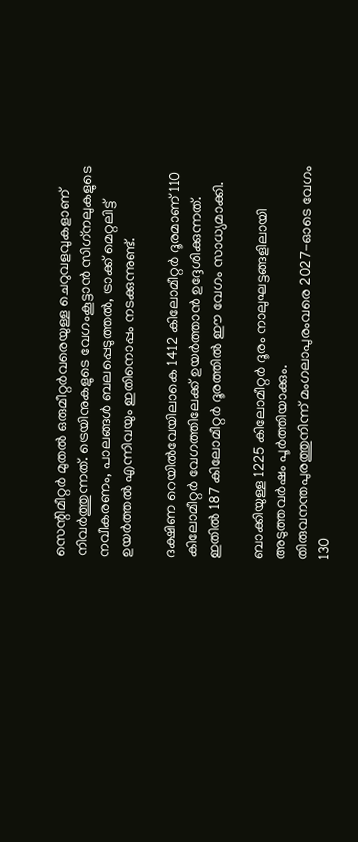സെന്റിമീറ്റർ മുതൽ ഒരുമീറ്റർവരെയുള്ള ചെറുവളവുകളാണ്‌ നിവർത്തുന്നത്‌. ട്രെയിനുകളുടെ വേഗംകൂട്ടാൻ സിഗ്‌നലുകളുടെ നവീകരണം, പാലങ്ങൾ ബലപ്പെടുത്തൽ, ട്രാക്ക്‌ മെറ്റലിട്ട്‌ ഉയർത്തൽ എന്നിവയും ഇതിനൊപ്പം നടക്കുന്നുണ്ട്‌.

ദക്ഷിണ റെയിൽവേയിലാകെ 1412 കിലോമീറ്റർ ദൂരമാണ്‌ 110 കിലോമീറ്റർ വേഗത്തിലേക്ക്‌ ഉയർത്താൻ ഉദ്ദേശിക്കുന്നത്‌. ഇതിൽ 187 കിലോമീറ്റർ ദൂരത്തിൽ ഈ വേഗം സാധ്യമാക്കി.

ബാക്കിയുള്ള 1225 കിലോമീറ്റർ ദൂരം നാലുഘട്ടങ്ങളിലായി അടുത്തവർഷം പൂർത്തിയാക്കും.
തിരുവനന്തപുരത്തുനിന്ന്‌ മംഗലാപുരംവരെ 2027-ഓടെ വേഗം 130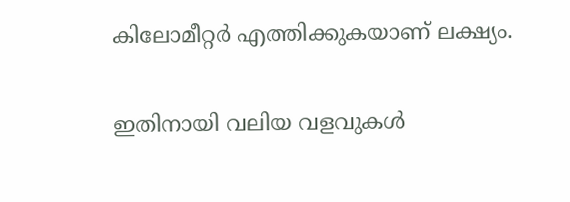കിലോമീറ്റർ എത്തിക്കുകയാണ്‌ ലക്ഷ്യം.

ഇതിനായി വലിയ വളവുകൾ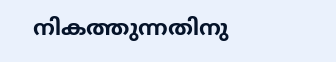നികത്തുന്നതിനു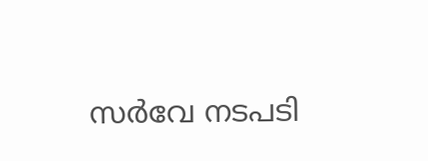സർവേ നടപടി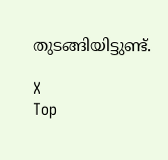തുടങ്ങിയിട്ടുണ്ട്.

X
Top